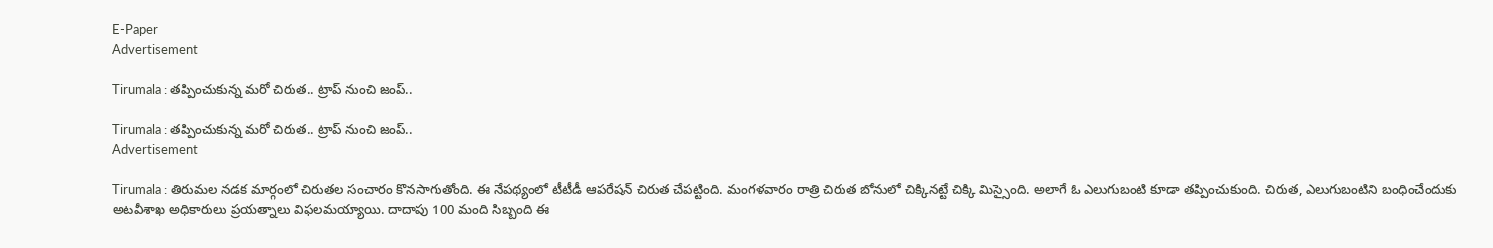E-Paper
Advertisement

Tirumala : తప్పించుకున్న మరో చిరుత.. ట్రాప్ నుంచి జంప్..

Tirumala : తప్పించుకున్న మరో చిరుత.. ట్రాప్ నుంచి జంప్..
Advertisement

Tirumala : తిరుమల నడక మార్గంలో చిరుతల సంచారం కొనసాగుతోంది. ఈ నేపథ్యంలో టీటీడీ ఆపరేషన్‌ చిరుత చేపట్టింది. మంగళవారం రాత్రి చిరుత బోనులో చిక్కినట్టే చిక్కి మిస్సైంది. అలాగే ఓ ఎలుగుబంటి కూడా తప్పించుకుంది. చిరుత, ఎలుగుబంటిని బంధించేందుకు అటవీశాఖ అధికారులు ప్రయత్నాలు విఫలమయ్యాయి. దాదాపు 100 మంది సిబ్బంది ఈ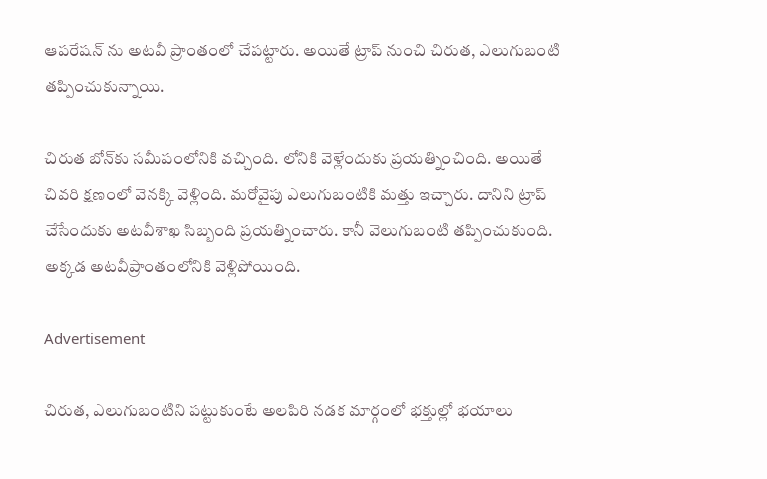ఆపరేషన్ ను అటవీ ప్రాంతంలో చేపట్టారు. అయితే ట్రాప్‌ నుంచి చిరుత, ఎలుగుబంటి తప్పించుకున్నాయి.

చిరుత బోన్‌కు సమీపంలోనికి వచ్చింది. లోనికి వెళ్లేందుకు ప్రయత్నించింది. అయితే చివరి క్షణంలో వెనక్కి వెళ్లింది. మరోవైపు ఎలుగుబంటికి మత్తు ఇచ్చారు. దానిని ట్రాప్‌ చేసేందుకు అటవీశాఖ సిబ్బంది ప్రయత్నించారు. కానీ వెలుగుబంటి తప్పించుకుంది. అక్కడ అటవీప్రాంతంలోనికి వెళ్లిపోయింది.

Advertisement

చిరుత, ఎలుగుబంటిని పట్టుకుంటే అలపిరి నడక మార్గంలో భక్తుల్లో భయాలు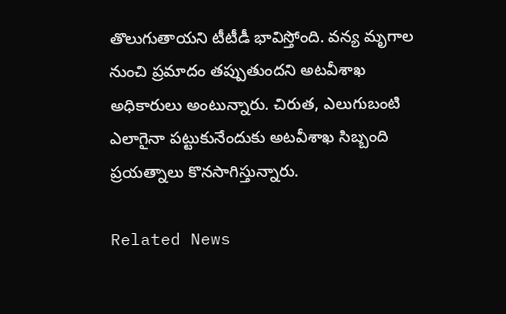తొలుగుతాయని టీటీడీ భావిస్తోంది. వన్య మృగాల నుంచి ప్రమాదం తప్పుతుందని అటవీశాఖ అధికారులు అంటున్నారు. చిరుత, ఎలుగుబంటి ఎలాగైనా పట్టుకునేందుకు అటవీశాఖ సిబ్బంది ప్రయత్నాలు కొనసాగిస్తున్నారు.

Related News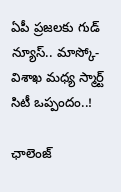ఏపీ ప్రజలకు గుడ్ న్యూస్.. మాస్కో-విశాఖ మధ్య స్మార్ట్ సిటీ ఒప్పందం..!

ఛాలెంజ్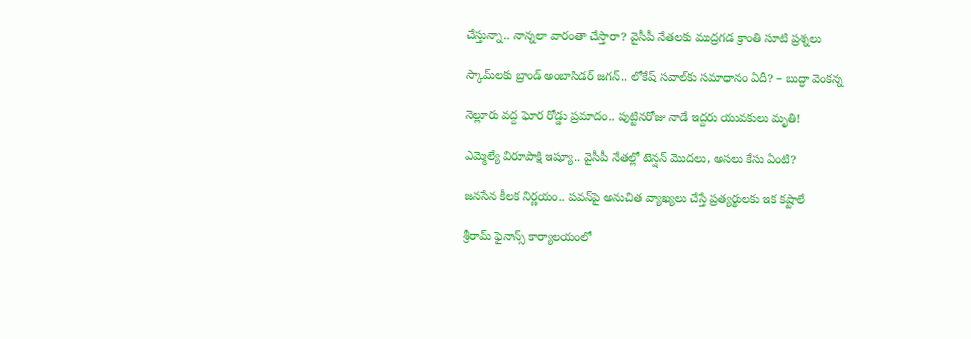చేస్తున్నా.. నాన్నలా వారంతా చేస్తారా? వైసీపీ నేతలకు ముద్రగడ క్రాంతి సూటి ప్రశ్నలు

స్కామ్‌లకు బ్రాండ్ అంబాసిడర్ జగన్.. లోకేష్ సవాల్‌కు సమాధానం ఏదీ? – బుద్ధా వెంకన్న

నెల్లూరు వద్ద ఘోర రోడ్డు ప్రమాదం.. పుట్టినరోజు నాడే ఇద్దరు యువకులు మృతి!

ఎమ్మెల్యే విరూపాక్షి ఇష్యూ.. వైసీపీ నేతల్లో టెన్షన్ మొదలు, అసలు కేసు ఏంటి?

జనసేన కీలక నిర్ణయం.. పవన్‌పై అనుచిత వ్యాఖ్యలు చేస్తే ప్రత్యర్థులకు ఇక కష్టాలే

శ్రీరామ్ ఫైనాన్స్ కార్యాలయంలో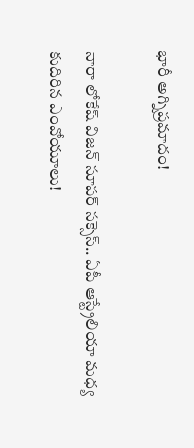భారీ అగ్నిప్రమాదం!

నారా లోకేష్ విజన్ సూపర్ సక్సెస్.. ఏపీ ఆస్ట్రేలియా మధ్య కుదిరిన ఎంవోయూలు!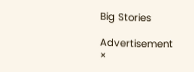Big Stories

Advertisement
×